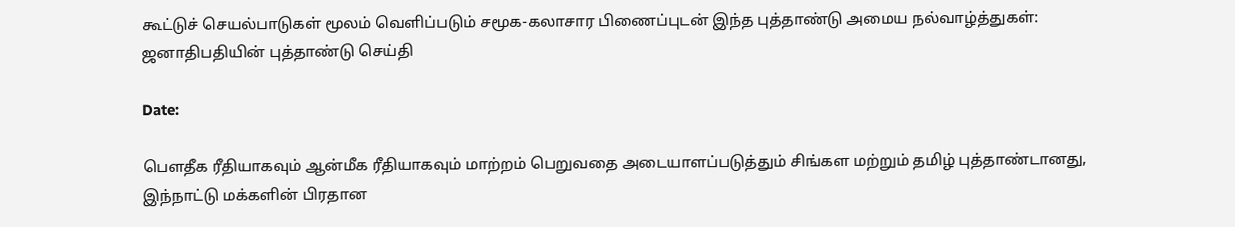கூட்டுச் செயல்பாடுகள் மூலம் வெளிப்படும் சமூக-கலாசார பிணைப்புடன் இந்த புத்தாண்டு அமைய நல்வாழ்த்துகள்: ஜனாதிபதியின் புத்தாண்டு செய்தி

Date:

பௌதீக ரீதியாகவும் ஆன்மீக ரீதியாகவும் மாற்றம் பெறுவதை அடையாளப்படுத்தும் சிங்கள மற்றும் தமிழ் புத்தாண்டானது, இந்நாட்டு மக்களின் பிரதான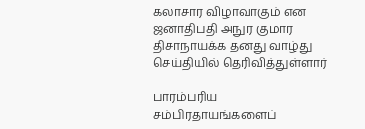கலாசார விழாவாகும் என ஜனாதிபதி அநுர குமார திசாநாயக்க தனது வாழ்து செய்தியில் தெரிவித்துள்ளார்

பாரம்பரிய சம்பிரதாயங்களைப்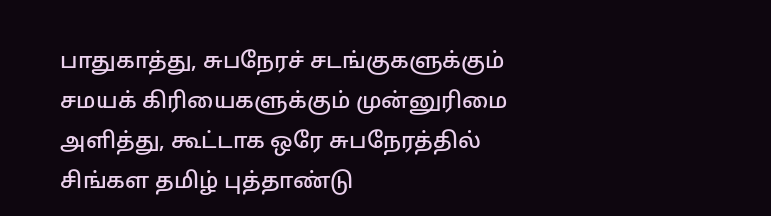பாதுகாத்து, சுபநேரச் சடங்குகளுக்கும் சமயக் கிரியைகளுக்கும் முன்னுரிமை அளித்து, கூட்டாக ஒரே சுபநேரத்தில் சிங்கள தமிழ் புத்தாண்டு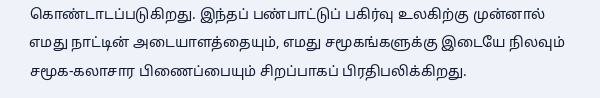கொண்டாடப்படுகிறது. இந்தப் பண்பாட்டுப் பகிர்வு உலகிற்கு முன்னால் எமது நாட்டின் அடையாளத்தையும், எமது சமூகங்களுக்கு இடையே நிலவும் சமூக-கலாசார பிணைப்பையும் சிறப்பாகப் பிரதிபலிக்கிறது.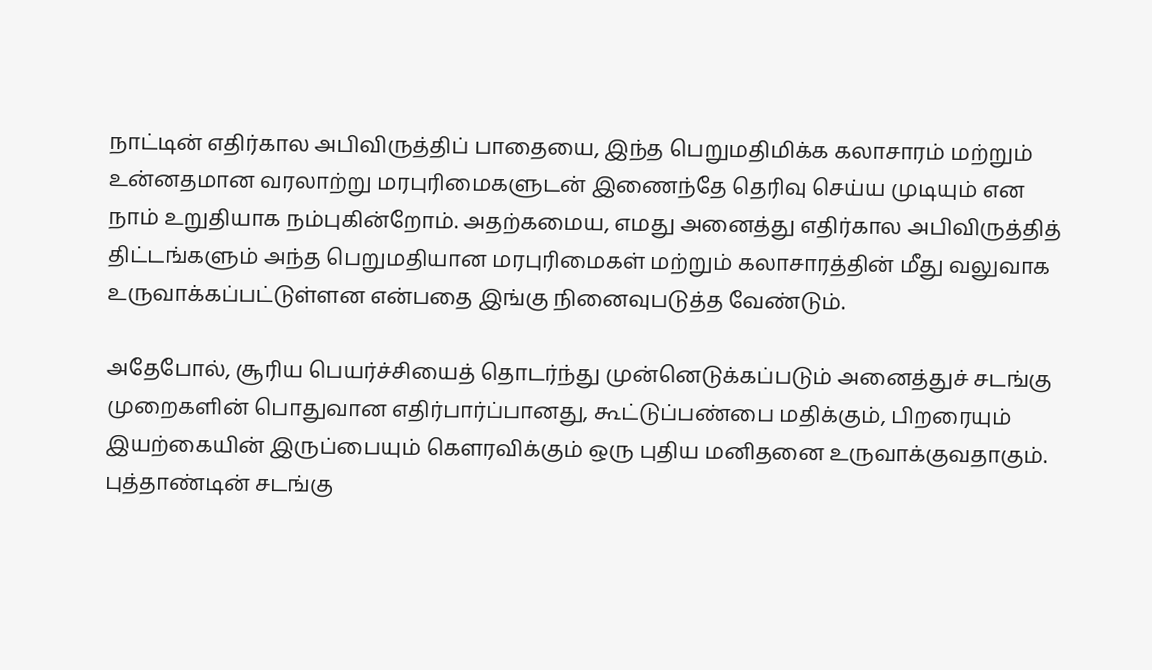நாட்டின் எதிர்கால அபிவிருத்திப் பாதையை, இந்த பெறுமதிமிக்க கலாசாரம் மற்றும் உன்னதமான வரலாற்று மரபுரிமைகளுடன் இணைந்தே தெரிவு செய்ய முடியும் என நாம் உறுதியாக நம்புகின்றோம். அதற்கமைய, எமது அனைத்து எதிர்கால அபிவிருத்தித் திட்டங்களும் அந்த பெறுமதியான மரபுரிமைகள் மற்றும் கலாசாரத்தின் மீது வலுவாக உருவாக்கப்பட்டுள்ளன என்பதை இங்கு நினைவுபடுத்த வேண்டும்.

அதேபோல், சூரிய பெயர்ச்சியைத் தொடர்ந்து முன்னெடுக்கப்படும் அனைத்துச் சடங்கு முறைகளின் பொதுவான எதிர்பார்ப்பானது, கூட்டுப்பண்பை மதிக்கும், பிறரையும் இயற்கையின் இருப்பையும் கௌரவிக்கும் ஒரு புதிய மனிதனை உருவாக்குவதாகும். புத்தாண்டின் சடங்கு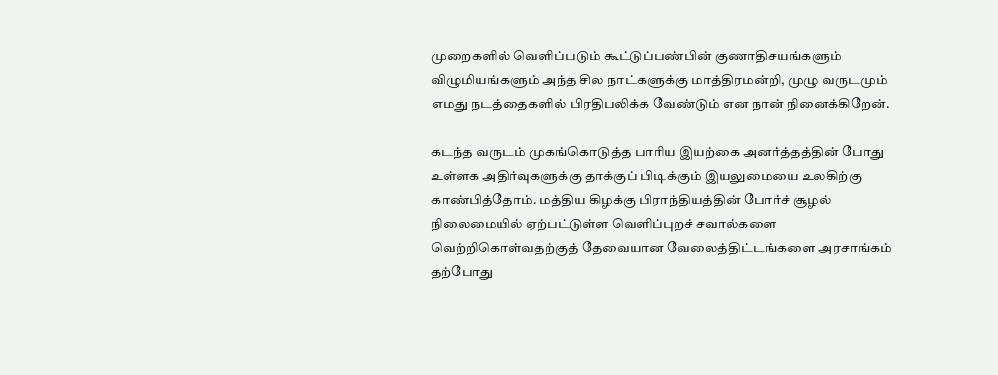முறைகளில் வெளிப்படும் கூட்டுப்பண்பின் குணாதிசயங்களும் விழுமியங்களும் அந்த சில நாட்களுக்கு மாத்திரமன்றி, முழு வருடமும் எமது நடத்தைகளில் பிரதிபலிக்க வேண்டும் என நான் நினைக்கிறேன்.

கடந்த வருடம் முகங்கொடுத்த பாரிய இயற்கை அனர்த்தத்தின் போது உள்ளக அதிர்வுகளுக்கு தாக்குப் பிடிக்கும் இயலுமையை உலகிற்கு காண்பித்தோம். மத்திய கிழக்கு பிராந்தியத்தின் போர்ச் சூழல் நிலைமையில் ஏற்பட்டுள்ள வெளிப்புறச் சவால்களை வெற்றிகொள்வதற்குத் தேவையான வேலைத்திட்டங்களை அரசாங்கம் தற்போது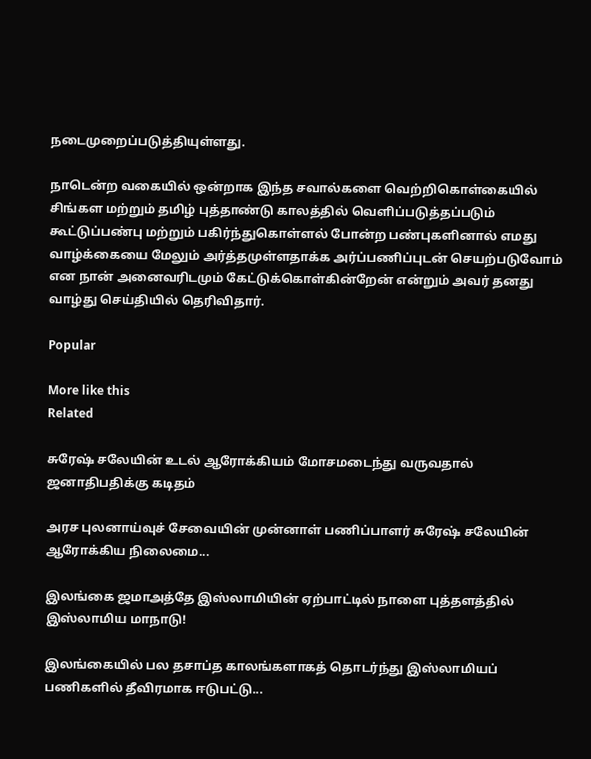நடைமுறைப்படுத்தியுள்ளது.

நாடென்ற வகையில் ஒன்றாக இந்த சவால்களை வெற்றிகொள்கையில் சிங்கள மற்றும் தமிழ் புத்தாண்டு காலத்தில் வெளிப்படுத்தப்படும் கூட்டுப்பண்பு மற்றும் பகிர்ந்துகொள்ளல் போன்ற பண்புகளினால் எமது வாழ்க்கையை மேலும் அர்த்தமுள்ளதாக்க அர்ப்பணிப்புடன் செயற்படுவோம் என நான் அனைவரிடமும் கேட்டுக்கொள்கின்றேன் என்றும் அவர் தனது வாழ்து செய்தியில் தெரிவிதார்.

Popular

More like this
Related

சுரேஷ் சலேயின் உடல் ஆரோக்கியம் மோசமடைந்து வருவதால் ஜனாதிபதிக்கு கடிதம்

அரச புலனாய்வுச் சேவையின் முன்னாள் பணிப்பாளர் சுரேஷ் சலேயின் ஆரோக்கிய நிலைமை...

இலங்கை ஜமாஅத்தே இஸ்லாமியின் ஏற்பாட்டில் நாளை புத்தளத்தில் இஸ்லாமிய மாநாடு!

இலங்கையில் பல தசாப்த காலங்களாகத் தொடர்ந்து இஸ்லாமியப் பணிகளில் தீவிரமாக ஈடுபட்டு...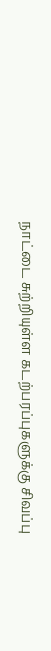நாட்டை சுற்றியுள்ள கடற்பரப்புகளுக்கு சிவப்பு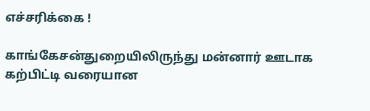எச்சரிக்கை !

காங்கேசன்துறையிலிருந்து மன்னார் ஊடாக கற்பிட்டி வரையான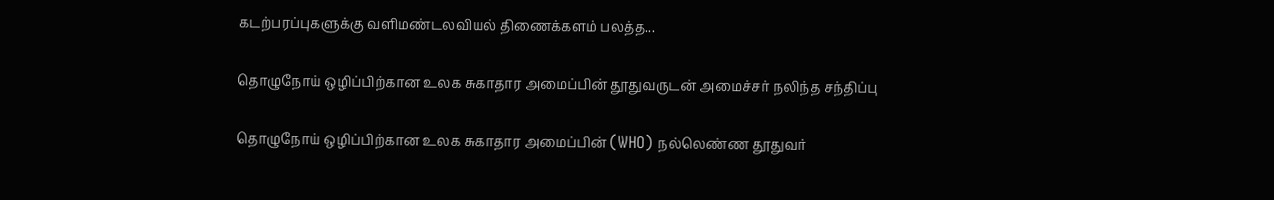கடற்பரப்புகளுக்கு வளிமண்டலவியல் திணைக்களம் பலத்த...

தொழுநோய் ஒழிப்பிற்கான உலக சுகாதார அமைப்பின் தூதுவருடன் அமைச்சர் நலிந்த சந்திப்பு

தொழுநோய் ஒழிப்பிற்கான உலக சுகாதார அமைப்பின் (WHO) நல்லெண்ண தூதுவர்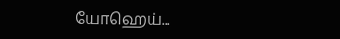யோஹெய்...